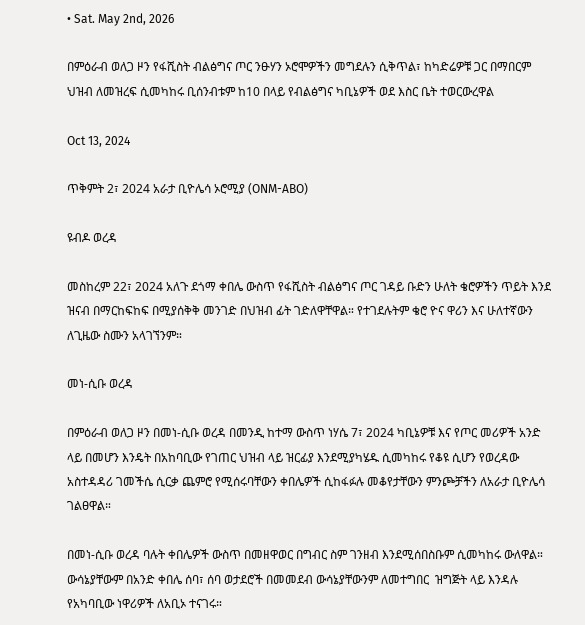• Sat. May 2nd, 2026

በምዕራብ ወለጋ ዞን የፋሺስት ብልፅግና ጦር ንፁሃን ኦሮሞዎችን መግደሉን ሲቅጥል፣ ከካድሬዎቹ ጋር በማበርም ህዝብ ለመዝረፍ ሲመካከሩ ቢሰንብቱም ከ10 በላይ የብልፅግና ካቢኔዎች ወደ እስር ቤት ተወርውረዋል

Oct 13, 2024

ጥቅምት 2፣ 2024 አራታ ቢዮሌሳ ኦሮሚያ (ONM-ABO)

ዩብዶ ወረዳ

መስከረም 22፣ 2024 አለጉ ደጎማ ቀበሌ ውስጥ የፋሺስት ብልፅግና ጦር ገዳይ ቡድን ሁለት ቄሮዎችን ጥይት እንደ ዝናብ በማርከፍከፍ በሚያሰቅቅ መንገድ በህዝብ ፊት ገድለዋቸዋል። የተገደሉትም ቄሮ ዮና ዋሪን እና ሁለተኛውን ለጊዜው ስሙን አላገኘንም።

መነ-ሲቡ ወረዳ

በምዕራብ ወለጋ ዞን በመነ-ሲቡ ወረዳ በመንዲ ከተማ ውስጥ ነሃሴ 7፣ 2024 ካቢኔዎቹ እና የጦር መሪዎች አንድ ላይ በመሆን እንዴት በአከባቢው የገጠር ህዝብ ላይ ዝርፊያ እንደሚያካሄዱ ሲመካከሩ የቆዩ ሲሆን የወረዳው አስተዳዳሪ ገመችሴ ሲርቃ ጨምሮ የሚሰሩባቸውን ቀበሌዎች ሲከፋፉሉ መቆየታቸውን ምንጮቻችን ለአራታ ቢዮሌሳ ገልፀዋል።

በመነ-ሲቡ ወረዳ ባሉት ቀበሌዎች ውስጥ በመዘዋወር በግብር ስም ገንዘብ እንደሚሰበስቡም ሲመካከሩ ውለዋል። ውሳኔያቸውም በአንድ ቀበሌ ሰባ፣ ሰባ ወታደሮች በመመደብ ውሳኔያቸውንም ለመተግበር  ዝግጅት ላይ እንዳሉ የአካባቢው ነዋሪዎች ለአቢኦ ተናገሩ።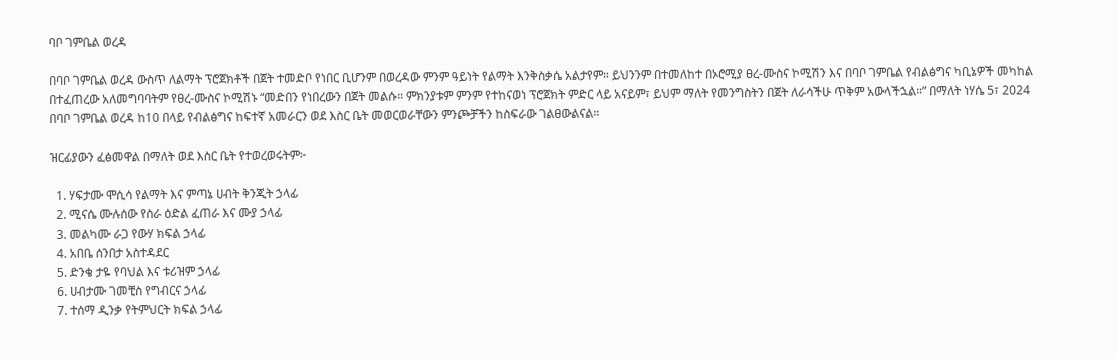ባቦ ገምቤል ወረዳ

በባቦ ገምቤል ወረዳ ውስጥ ለልማት ፕሮጀክቶች በጀት ተመድቦ የነበር ቢሆንም በወረዳው ምንም ዓይነት የልማት እንቅስቃሴ አልታየም። ይህንንም በተመለከተ በኦሮሚያ ፀረ-ሙስና ኮሚሽን እና በባቦ ገምቤል የብልፅግና ካቢኔዎች መካከል በተፈጠረው አለመግባባትም የፀረ-ሙስና ኮሚሽኑ “መድበን የነበረውን በጀት መልሱ። ምክንያቱም ምንም የተከናወነ ፕሮጀክት ምድር ላይ አናይም፣ ይህም ማለት የመንግስትን በጀት ለራሳችሁ ጥቅም አውላችኋል።” በማለት ነሃሴ 5፣ 2024 በባቦ ገምቤል ወረዳ ከ10 በላይ የብልፅግና ከፍተኛ አመራርን ወደ እስር ቤት መወርወራቸውን ምንጮቻችን ከስፍራው ገልፀውልናል።

ዝርፊያውን ፈፅመዋል በማለት ወደ እስር ቤት የተወረወሩትም፦

  1. ሃፍታሙ ሞሲሳ የልማት እና ምጣኔ ሀብት ቅንጂት ኃላፊ
  2. ሚናሴ ሙሉሰው የስራ ዕድል ፈጠራ እና ሙያ ኃላፊ
  3. መልካሙ ራጋ የውሃ ክፍል ኃላፊ
  4. አበቤ ሰንበታ አስተዳደር
  5. ድንቄ ታዬ የባህል እና ቱሪዝም ኃላፊ
  6. ሀብታሙ ገመቺስ የግብርና ኃላፊ
  7. ተሰማ ዲንቃ የትምህርት ክፍል ኃላፊ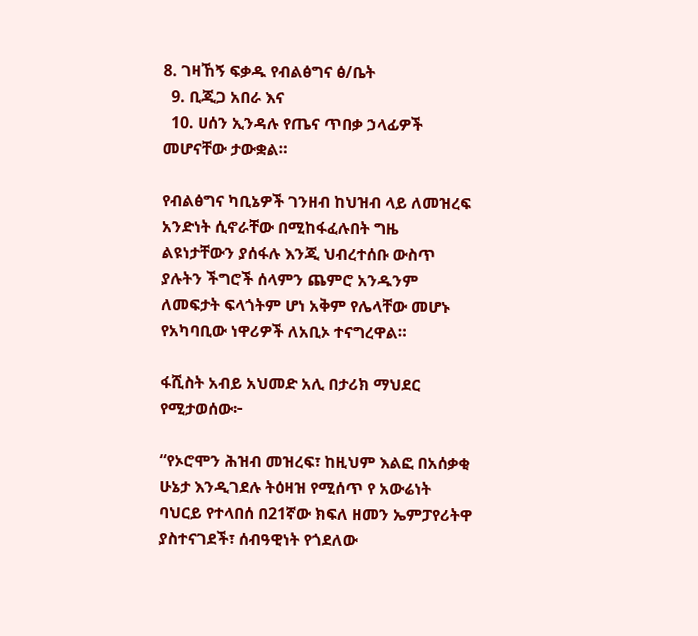8. ገዛኸኝ ፍቃዱ የብልፅግና ፅ/ቤት
  9. ቢጂጋ አበራ እና
  10. ሀሰን ኢንዳሉ የጤና ጥበቃ ኃላፊዎች መሆናቸው ታውቋል።

የብልፅግና ካቢኔዎች ገንዘብ ከህዝብ ላይ ለመዝረፍ አንድነት ሲኖራቸው በሚከፋፈሉበት ግዜ ልዩነታቸውን ያሰፋሉ እንጂ ህብረተሰቡ ውስጥ ያሉትን ችግሮች ሰላምን ጨምሮ አንዱንም ለመፍታት ፍላጎትም ሆነ አቅም የሌላቸው መሆኑ የአካባቢው ነዋሪዎች ለአቢኦ ተናግረዋል።

ፋሺስት አብይ አህመድ አሊ በታሪክ ማህደር የሚታወሰው፦

“የኦሮሞን ሕዝብ መዝረፍ፣ ከዚህም እልፎ በአሰቃቂ ሁኔታ እንዲገደሉ ትዕዛዝ የሚሰጥ የ አውሬነት ባህርይ የተላበሰ በ21ኛው ክፍለ ዘመን ኤምፓየሪትዋ ያስተናገደች፣ ሰብዓዊነት የጎደለው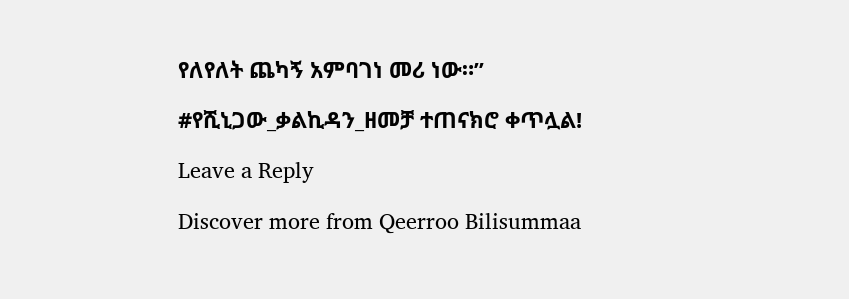የለየለት ጨካኝ አምባገነ መሪ ነው።”

#የሺኒጋው_ቃልኪዳን_ዘመቻ ተጠናክሮ ቀጥሏል!

Leave a Reply

Discover more from Qeerroo Bilisummaa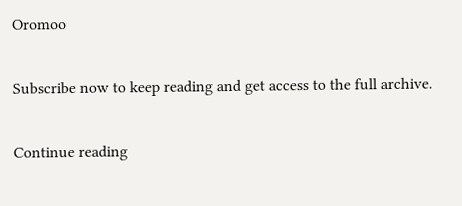Oromoo

Subscribe now to keep reading and get access to the full archive.

Continue reading